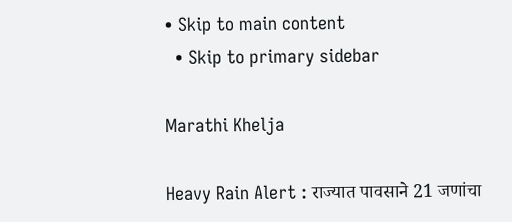• Skip to main content
  • Skip to primary sidebar

Marathi Khelja

Heavy Rain Alert : राज्यात पावसाने 21 जणांचा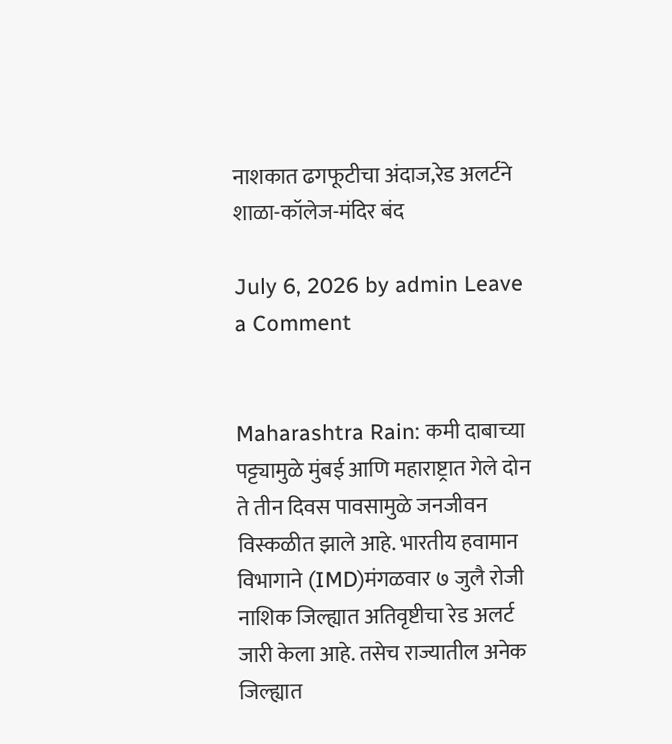नाशकात ढगफूटीचा अंदाज,रेड अलर्टने शाळा-कॉलेज-मंदिर बंद

July 6, 2026 by admin Leave a Comment


Maharashtra Rain: कमी दाबाच्या पट्ट्यामुळे मुंबई आणि महाराष्ट्रात गेले दोन ते तीन दिवस पावसामुळे जनजीवन विस्कळीत झाले आहे. भारतीय हवामान विभागाने (IMD)मंगळवार ७ जुलै रोजी नाशिक जिल्ह्यात अतिवृष्टीचा रेड अलर्ट जारी केला आहे. तसेच राज्यातील अनेक जिल्ह्यात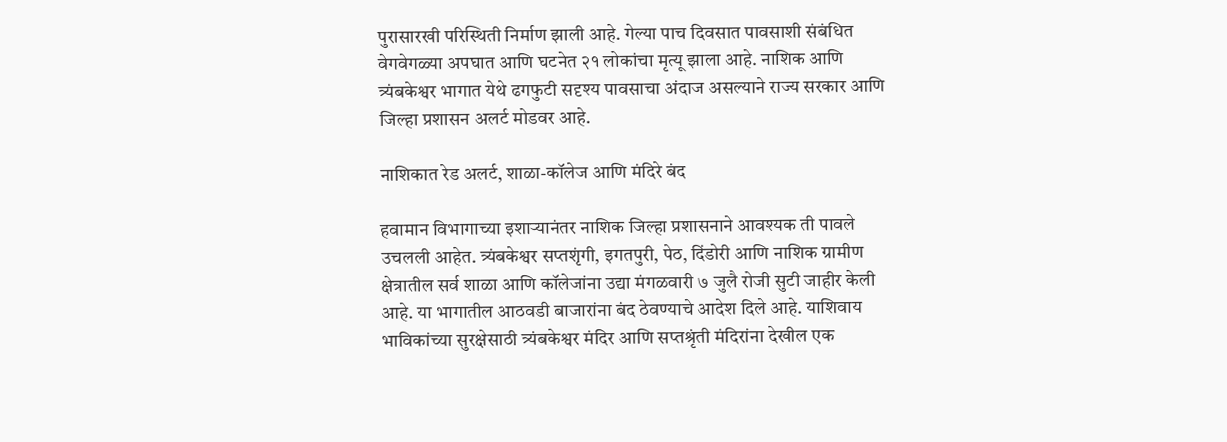पुरासारखी परिस्थिती निर्माण झाली आहे. गेल्या पाच दिवसात पावसाशी संबंधित वेगवेगळ्या अपघात आणि घटनेत २१ लोकांचा मृत्यू झाला आहे. नाशिक आणि त्र्यंबकेश्वर भागात येथे ढगफुटी सदृश्य पावसाचा अंदाज असल्याने राज्य सरकार आणि जिल्हा प्रशासन अलर्ट मोडवर आहे.

नाशिकात रेड अलर्ट, शाळा-कॉलेज आणि मंदिरे बंद

हवामान विभागाच्या इशाऱ्यानंतर नाशिक जिल्हा प्रशासनाने आवश्यक ती पावले उचलली आहेत. त्र्यंबकेश्वर सप्तशृंगी, इगतपुरी, पेठ, दिंडोरी आणि नाशिक ग्रामीण क्षेत्रातील सर्व शाळा आणि कॉलेजांना उद्या मंगळवारी ७ जुलै रोजी सुटी जाहीर केली आहे. या भागातील आठवडी बाजारांना बंद ठेवण्याचे आदेश दिले आहे. याशिवाय भाविकांच्या सुरक्षेसाठी त्र्यंबकेश्वर मंदिर आणि सप्तश्रृंती मंदिरांना देखील एक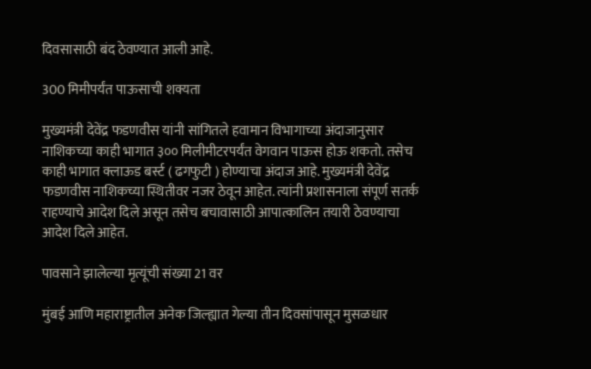दिवसासाठी बंद ठेवण्यात आली आहे.

300 मिमीपर्यंत पाऊसाची शक्यता

मुख्यमंत्री देवेंद्र फडणवीस यांनी सांगितले हवामान विभागाच्या अंदाजानुसार नाशिकच्या काही भागात ३०० मिलीमीटरपर्यंत वेगवान पाऊस होऊ शकतो. तसेच काही भागात क्लाऊड बर्स्ट ( ढगफुटी ) होण्याचा अंदाज आहे. मुख्यमंत्री देवेंद्र फडणवीस नाशिकच्या स्थितीवर नजर ठेवून आहेत. त्यांनी प्रशासनाला संपूर्ण सतर्क राहण्याचे आदेश दिले असून तसेच बचावासाठी आपात्कालिन तयारी ठेवण्याचा आदेश दिले आहेत.

पावसाने झालेल्या मृत्यूंची संख्या 21 वर

मुंबई आणि महाराष्ट्रातील अनेक जिल्ह्यात गेल्या तीन दिवसांपासून मुसळधार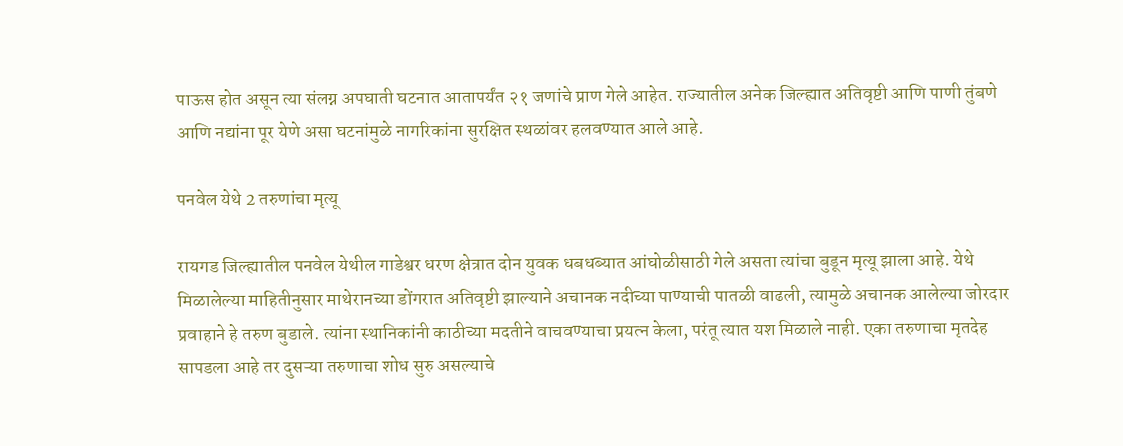पाऊस होत असून त्या संलग्न अपघाती घटनात आतापर्यंत २१ जणांचे प्राण गेले आहेत. राज्यातील अनेक जिल्ह्यात अतिवृष्टी आणि पाणी तुंबणे आणि नद्यांना पूर येणे असा घटनांमुळे नागरिकांना सुरक्षित स्थळांवर हलवण्यात आले आहे.

पनवेल येथे 2 तरुणांचा मृत्यू

रायगड जिल्ह्यातील पनवेल येथील गाडेश्वर धरण क्षेत्रात दोन युवक धबधब्यात आंघोळीसाठी गेले असता त्यांचा बुडून मृत्यू झाला आहे. येथे मिळालेल्या माहितीनुसार माथेरानच्या डोंगरात अतिवृष्टी झाल्याने अचानक नदीच्या पाण्याची पातळी वाढली, त्यामुळे अचानक आलेल्या जोरदार प्रवाहाने हे तरुण बुडाले. त्यांना स्थानिकांनी काठीच्या मदतीने वाचवण्याचा प्रयत्न केला, परंतू त्यात यश मिळाले नाही. एका तरुणाचा मृतदेह सापडला आहे तर दुसऱ्या तरुणाचा शोध सुरु असल्याचे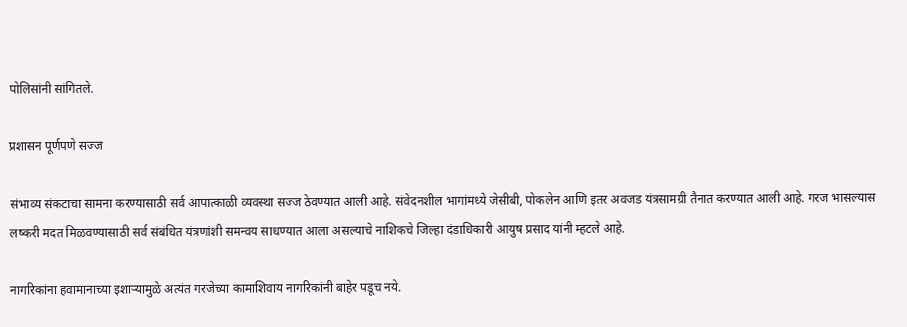पोलिसांनी सांगितले.

प्रशासन पूर्णपणे सज्ज

संभाव्य संकटाचा सामना करण्यासाठी सर्व आपात्काळी व्यवस्था सज्ज ठेवण्यात आली आहे. संवेदनशील भागांमध्ये जेसीबी, पोकलेन आणि इतर अवजड यंत्रसामग्री तैनात करण्यात आली आहे. गरज भासल्यास लष्करी मदत मिळवण्यासाठी सर्व संबंधित यंत्रणांशी समन्वय साधण्यात आला असल्याचे नाशिकचे जिल्हा दंडाधिकारी आयुष प्रसाद यांनी म्हटले आहे.

नागरिकांना हवामानाच्या इशाऱ्यामुळे अत्यंत गरजेच्या कामाशिवाय नागरिकांनी बाहेर पडूच नये.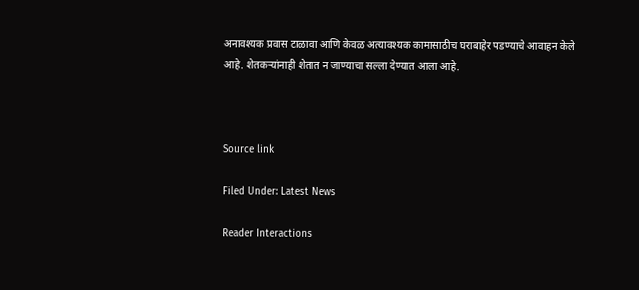अनावश्यक प्रवास टाळावा आणि केवळ अत्यावश्यक कामासाठीच घराबाहेर पडण्याचे आवाहन केले आहे. शेतकऱ्यांनाही शेतात न जाण्याचा सल्ला देण्यात आला आहे.



Source link

Filed Under: Latest News

Reader Interactions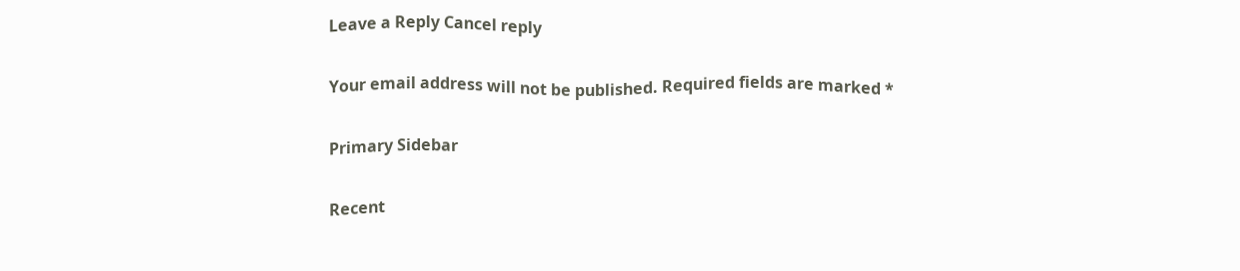Leave a Reply Cancel reply

Your email address will not be published. Required fields are marked *

Primary Sidebar

Recent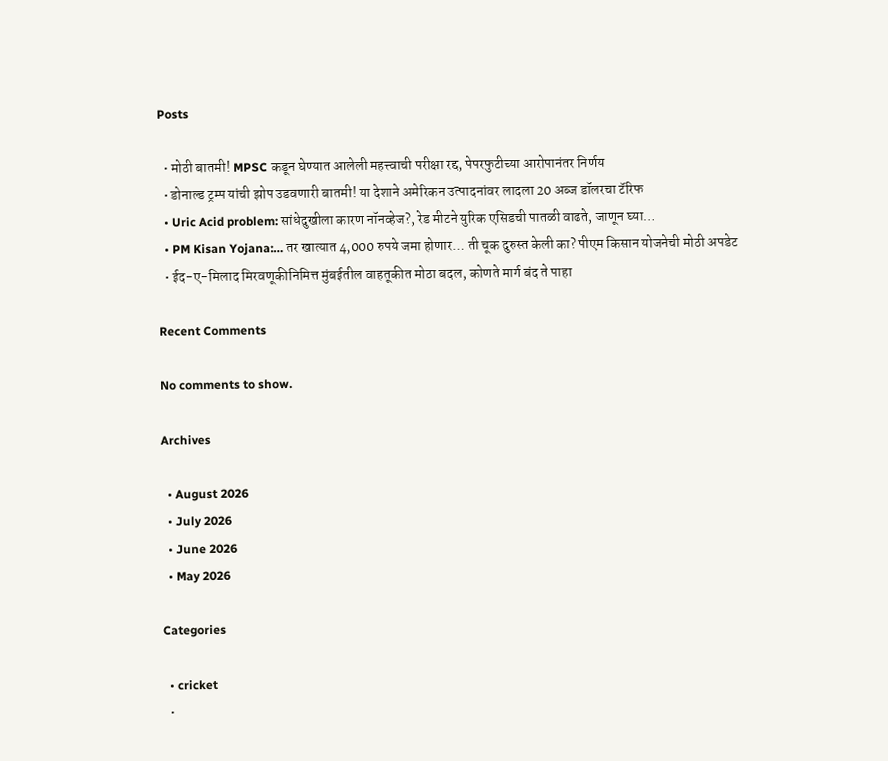Posts

  • मोठी बातमी! MPSC कडून घेण्यात आलेली महत्त्वाची परीक्षा रद्द, पेपरफुटीच्या आरोपानंतर निर्णय
  • डोनाल्ड ट्रम्प यांची झोप उडवणारी बातमी! या देशाने अमेरिकन उत्पादनांवर लादला 20 अब्ज डॉलरचा टॅरिफ
  • Uric Acid problem: सांधेदुखीला कारण नॉनव्हेज?, रेड मीटने युरिक एसिडची पातळी वाढते, जाणून घ्या…
  • PM Kisan Yojana:… तर खात्यात 4,000 रुपये जमा होणार… ती चूक दुरुस्त केली का? पीएम किसान योजनेची मोठी अपडेट
  • ईद-ए-मिलाद मिरवणूकीनिमित्त मुंबईतील वाहतूकीत मोठा बदल, कोणते मार्ग बंद ते पाहा

Recent Comments

No comments to show.

Archives

  • August 2026
  • July 2026
  • June 2026
  • May 2026

Categories

  • cricket
  •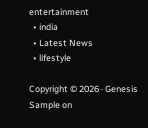entertainment
  • india
  • Latest News
  • lifestyle

Copyright © 2026 · Genesis Sample on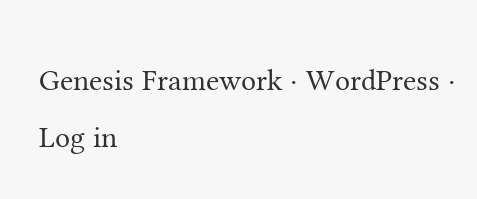Genesis Framework · WordPress · Log in